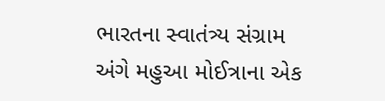ભારતના સ્વાતંત્ર્ય સંગ્રામ અંગે મહુઆ મોઈત્રાના એક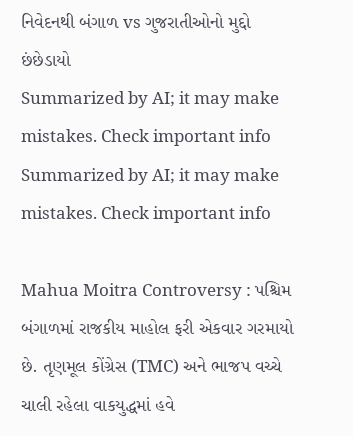નિવેદનથી બંગાળ vs ગુજરાતીઓનો મુદ્દો છંછેડાયો
Summarized by AI; it may make mistakes. Check important info
Summarized by AI; it may make mistakes. Check important info

Mahua Moitra Controversy : પશ્ચિમ બંગાળમાં રાજકીય માહોલ ફરી એકવાર ગરમાયો છે. તૃણમૂલ કોંગ્રેસ (TMC) અને ભાજપ વચ્ચે ચાલી રહેલા વાકયુદ્ધમાં હવે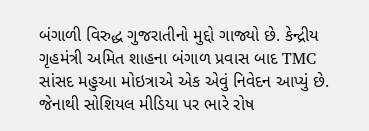બંગાળી વિરુદ્ધ ગુજરાતીનો મુદ્દો ગાજ્યો છે. કેન્દ્રીય ગૃહમંત્રી અમિત શાહના બંગાળ પ્રવાસ બાદ TMC સાંસદ મહુઆ મોઇત્રાએ એક એવું નિવેદન આપ્યું છે. જેનાથી સોશિયલ મીડિયા પર ભારે રોષ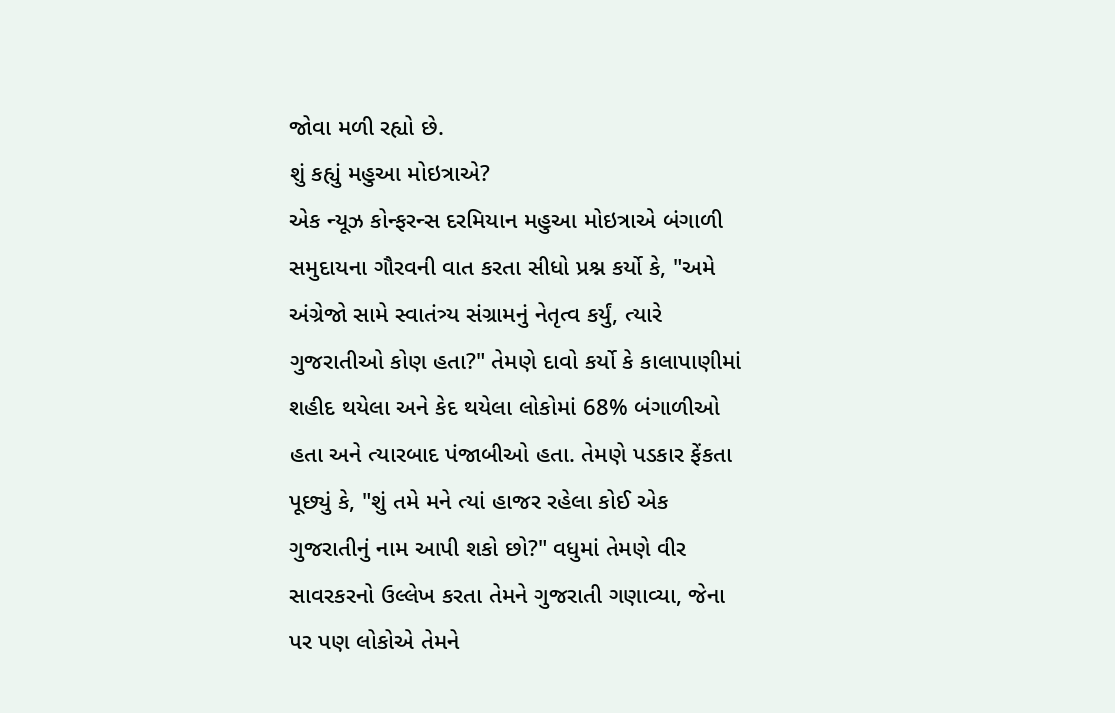જોવા મળી રહ્યો છે.
શું કહ્યું મહુઆ મોઇત્રાએ?
એક ન્યૂઝ કોન્ફરન્સ દરમિયાન મહુઆ મોઇત્રાએ બંગાળી સમુદાયના ગૌરવની વાત કરતા સીધો પ્રશ્ન કર્યો કે, "અમે અંગ્રેજો સામે સ્વાતંત્ર્ય સંગ્રામનું નેતૃત્વ કર્યું, ત્યારે ગુજરાતીઓ કોણ હતા?" તેમણે દાવો કર્યો કે કાલાપાણીમાં શહીદ થયેલા અને કેદ થયેલા લોકોમાં 68% બંગાળીઓ હતા અને ત્યારબાદ પંજાબીઓ હતા. તેમણે પડકાર ફેંકતા પૂછ્યું કે, "શું તમે મને ત્યાં હાજર રહેલા કોઈ એક ગુજરાતીનું નામ આપી શકો છો?" વધુમાં તેમણે વીર સાવરકરનો ઉલ્લેખ કરતા તેમને ગુજરાતી ગણાવ્યા, જેના પર પણ લોકોએ તેમને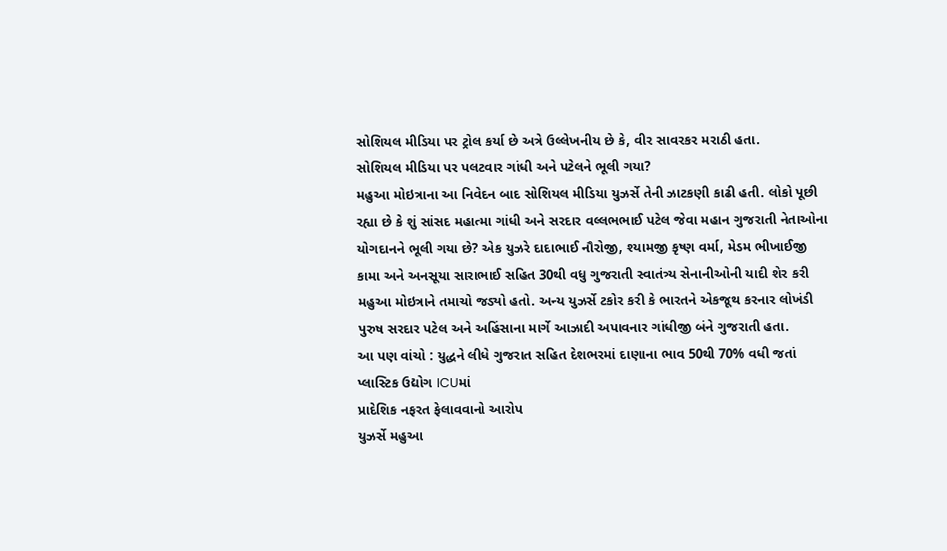સોશિયલ મીડિયા પર ટ્રોલ કર્યા છે અત્રે ઉલ્લેખનીય છે કે, વીર સાવરકર મરાઠી હતા.
સોશિયલ મીડિયા પર પલટવાર ગાંધી અને પટેલને ભૂલી ગયા?
મહુઆ મોઇત્રાના આ નિવેદન બાદ સોશિયલ મીડિયા યુઝર્સે તેની ઝાટકણી કાઢી હતી. લોકો પૂછી રહ્યા છે કે શું સાંસદ મહાત્મા ગાંધી અને સરદાર વલ્લભભાઈ પટેલ જેવા મહાન ગુજરાતી નેતાઓના યોગદાનને ભૂલી ગયા છે? એક યુઝરે દાદાભાઈ નૌરોજી, શ્યામજી કૃષ્ણ વર્મા, મેડમ ભીખાઈજી કામા અને અનસૂયા સારાભાઈ સહિત 30થી વધુ ગુજરાતી સ્વાતંત્ર્ય સેનાનીઓની યાદી શેર કરી મહુઆ મોઇત્રાને તમાચો જડ્યો હતો. અન્ય યુઝર્સે ટકોર કરી કે ભારતને એકજૂથ કરનાર લોખંડી પુરુષ સરદાર પટેલ અને અહિંસાના માર્ગે આઝાદી અપાવનાર ગાંધીજી બંને ગુજરાતી હતા.
આ પણ વાંચો : યુદ્ધને લીધે ગુજરાત સહિત દેશભરમાં દાણાના ભાવ 50થી 70% વધી જતાં પ્લાસ્ટિક ઉદ્યોગ ICUમાં
પ્રાદેશિક નફરત ફેલાવવાનો આરોપ
યુઝર્સે મહુઆ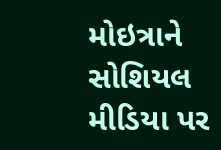મોઇત્રાને સોશિયલ મીડિયા પર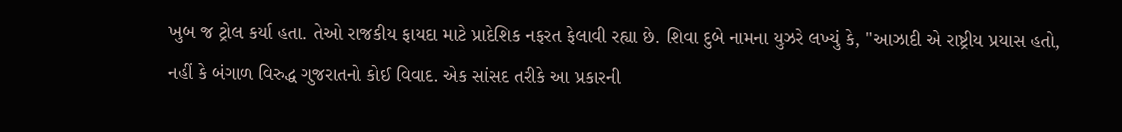ખુબ જ ટ્રોલ કર્યા હતા. તેઓ રાજકીય ફાયદા માટે પ્રાદેશિક નફરત ફેલાવી રહ્યા છે. શિવા દુબે નામના યુઝરે લખ્યું કે, "આઝાદી એ રાષ્ટ્રીય પ્રયાસ હતો, નહીં કે બંગાળ વિરુદ્ધ ગુજરાતનો કોઈ વિવાદ. એક સાંસદ તરીકે આ પ્રકારની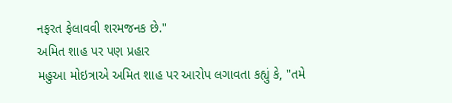નફરત ફેલાવવી શરમજનક છે."
અમિત શાહ પર પણ પ્રહાર
મહુઆ મોઇત્રાએ અમિત શાહ પર આરોપ લગાવતા કહ્યું કે, "તમે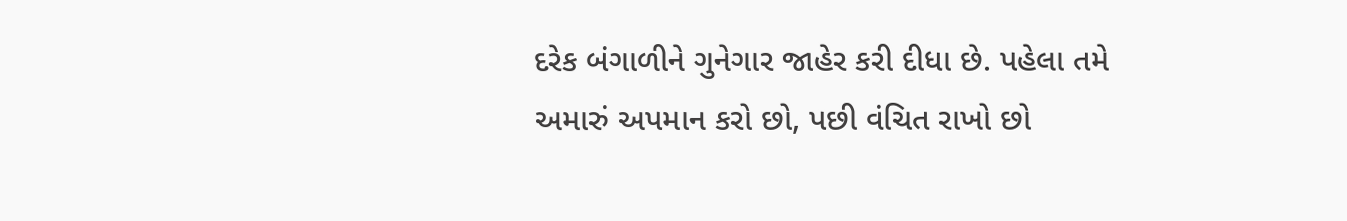દરેક બંગાળીને ગુનેગાર જાહેર કરી દીધા છે. પહેલા તમે અમારું અપમાન કરો છો, પછી વંચિત રાખો છો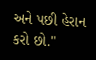અને પછી હેરાન કરો છો."